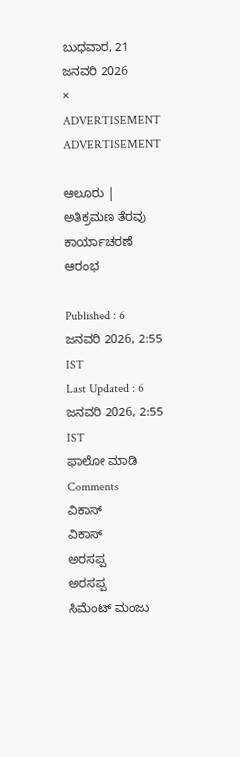ಬುಧವಾರ, 21 ಜನವರಿ 2026
×
ADVERTISEMENT
ADVERTISEMENT

ಆಲೂರು | ಅತಿಕ್ರಮಣ ತೆರವು ಕಾರ್ಯಾಚರಣೆ ಆರಂಭ

Published : 6 ಜನವರಿ 2026, 2:55 IST
Last Updated : 6 ಜನವರಿ 2026, 2:55 IST
ಫಾಲೋ ಮಾಡಿ
Comments
ವಿಕಾಸ್‌
ವಿಕಾಸ್‌
ಅರಸ‍ಪ್ಪ
ಅರಸ‍ಪ್ಪ
ಸಿಮೆಂಟ್ ಮಂಜು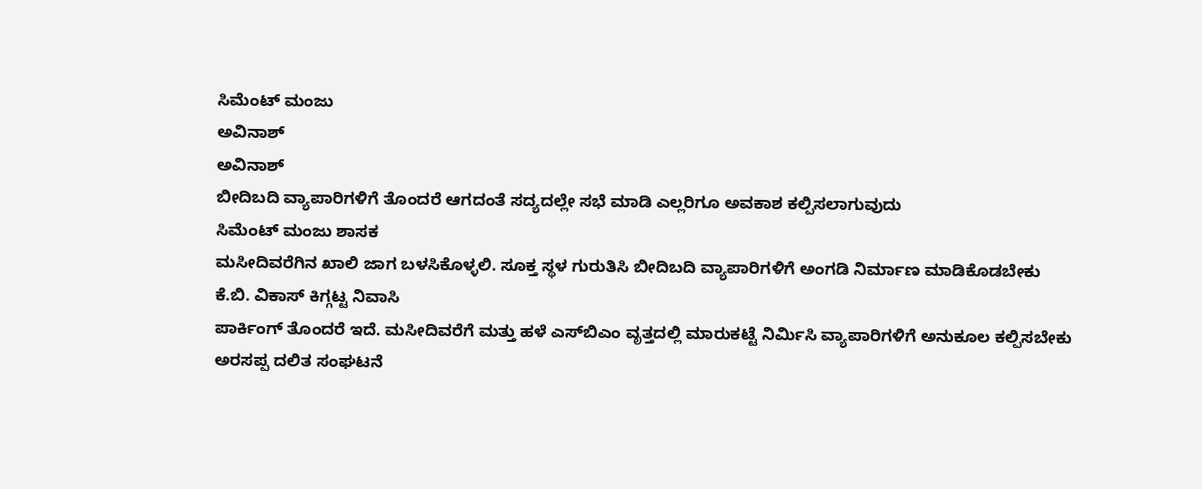ಸಿಮೆಂಟ್ ಮಂಜು
ಅವಿನಾಶ್
ಅವಿನಾಶ್
ಬೀದಿಬದಿ ವ್ಯಾಪಾರಿಗಳಿಗೆ ತೊಂದರೆ ಆಗದಂತೆ ಸದ್ಯದಲ್ಲೇ ಸಭೆ ಮಾಡಿ ಎಲ್ಲರಿಗೂ ಅವಕಾಶ ಕಲ್ಪಿಸಲಾಗುವುದು
ಸಿಮೆಂಟ್ ಮಂಜು ಶಾಸಕ
ಮಸೀದಿವರೆಗಿನ ಖಾಲಿ ಜಾಗ ಬಳಸಿಕೊಳ್ಳಲಿ. ಸೂಕ್ತ ಸ್ಥಳ ಗುರುತಿಸಿ ಬೀದಿಬದಿ ವ್ಯಾಪಾರಿಗಳಿಗೆ ಅಂಗಡಿ ನಿರ್ಮಾಣ ಮಾಡಿಕೊಡಬೇಕು
ಕೆ.ಬಿ. ವಿಕಾಸ್ ಕಿಗ್ಗಟ್ಟ ನಿವಾಸಿ
ಪಾರ್ಕಿಂಗ್ ತೊಂದರೆ ಇದೆ. ಮಸೀದಿವರೆಗೆ ಮತ್ತು ಹಳೆ ಎಸ್‌ಬಿಎಂ ವೃತ್ತದಲ್ಲಿ ಮಾರುಕಟ್ಟೆ ನಿರ್ಮಿಸಿ ವ್ಯಾಪಾರಿಗಳಿಗೆ ಅನುಕೂಲ ಕಲ್ಪಿಸಬೇಕು
ಅರಸಪ್ಪ ದಲಿತ ಸಂಘಟನೆ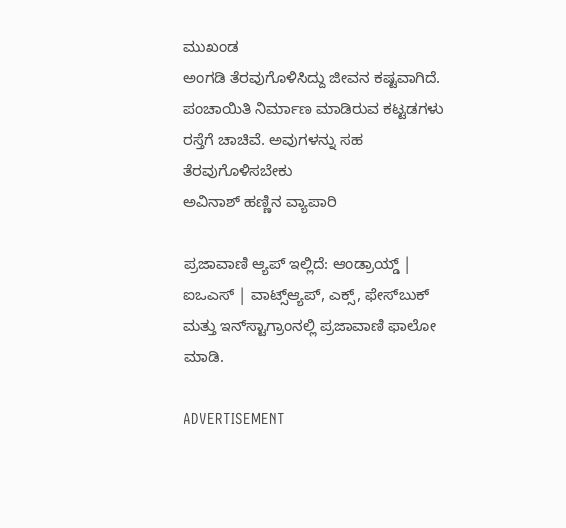ಮುಖಂಡ
ಅಂಗಡಿ ತೆರವುಗೊಳಿಸಿದ್ದು ಜೀವನ ಕಷ್ಟವಾಗಿದೆ. ಪಂಚಾಯಿತಿ ನಿರ್ಮಾಣ ಮಾಡಿರುವ ಕಟ್ಟಡಗಳು ರಸ್ತೆಗೆ ಚಾಚಿವೆ. ಅವುಗಳನ್ನು ಸಹ ತೆರವುಗೊಳಿಸಬೇಕು
ಅವಿನಾಶ್ ಹಣ್ಣಿನ ವ್ಯಾಪಾರಿ

ಪ್ರಜಾವಾಣಿ ಆ್ಯಪ್ ಇಲ್ಲಿದೆ: ಆಂಡ್ರಾಯ್ಡ್ | ಐಒಎಸ್ | ವಾಟ್ಸ್ಆ್ಯಪ್, ಎಕ್ಸ್, ಫೇಸ್‌ಬುಕ್ ಮತ್ತು ಇನ್‌ಸ್ಟಾಗ್ರಾಂನಲ್ಲಿ ಪ್ರಜಾವಾಣಿ ಫಾಲೋ ಮಾಡಿ.

ADVERTISEMENT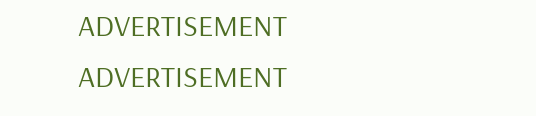ADVERTISEMENT
ADVERTISEMENT